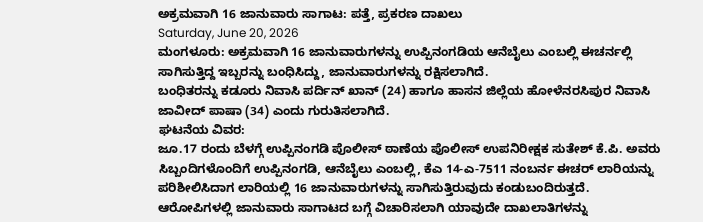ಅಕ್ರಮವಾಗಿ 16 ಜಾನುವಾರು ಸಾಗಾಟ: ಪತ್ತೆ, ಪ್ರಕರಣ ದಾಖಲು
Saturday, June 20, 2026
ಮಂಗಳೂರು: ಅಕ್ರಮವಾಗಿ 16 ಜಾನುವಾರುಗಳನ್ನು ಉಪ್ಪಿನಂಗಡಿಯ ಆನೆಬೈಲು ಎಂಬಲ್ಲಿ ಈಚರ್ನಲ್ಲಿ ಸಾಗಿಸುತ್ತಿದ್ದ ಇಬ್ಬರನ್ನು ಬಂಧಿಸಿದ್ದು, ಜಾನುವಾರುಗಳನ್ನು ರಕ್ಷಿಸಲಾಗಿದೆ.
ಬಂಧಿತರನ್ನು ಕಡೂರು ನಿವಾಸಿ ಪರ್ದಿನ್ ಖಾನ್ (24) ಹಾಗೂ ಹಾಸನ ಜಿಲ್ಲೆಯ ಹೋಳೆನರಸಿಪುರ ನಿವಾಸಿ ಜಾವೀದ್ ಪಾಷಾ (34) ಎಂದು ಗುರುತಿಸಲಾಗಿದೆ.
ಘಟನೆಯ ವಿವರ:
ಜೂ.17 ರಂದು ಬೆಳಗ್ಗೆ ಉಪ್ಪಿನಂಗಡಿ ಪೊಲೀಸ್ ಠಾಣೆಯ ಪೊಲೀಸ್ ಉಪನಿರೀಕ್ಷಕ ಸುತೇಶ್ ಕೆ.ಪಿ. ಅವರು ಸಿಬ್ಬಂದಿಗಳೊಂದಿಗೆ ಉಪ್ಪಿನಂಗಡಿ, ಆನೆಬೈಲು ಎಂಬಲ್ಲಿ, ಕೆಎ 14-ಎ-7511 ನಂಬರ್ನ ಈಚರ್ ಲಾರಿಯನ್ನು ಪರಿಶೀಲಿಸಿದಾಗ ಲಾರಿಯಲ್ಲಿ 16 ಜಾನುವಾರುಗಳನ್ನು ಸಾಗಿಸುತ್ತಿರುವುದು ಕಂಡುಬಂದಿರುತ್ತದೆ.
ಆರೋಪಿಗಳಲ್ಲಿ ಜಾನುವಾರು ಸಾಗಾಟದ ಬಗ್ಗೆ ವಿಚಾರಿಸಲಾಗಿ ಯಾವುದೇ ದಾಖಲಾತಿಗಳನ್ನು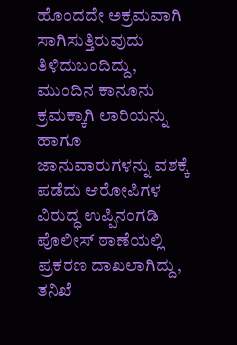ಹೊಂದದೇ ಅಕ್ರಮವಾಗಿ ಸಾಗಿಸುತ್ತಿರುವುದು ತಿಳಿದುಬಂದಿದ್ದು, ಮುಂದಿನ ಕಾನೂನು ಕ್ರಮಕ್ಕಾಗಿ ಲಾರಿಯನ್ನು ಹಾಗೂ ಜಾನುವಾರುಗಳನ್ನು ವಶಕ್ಕೆ ಪಡೆದು ಆರೋಪಿಗಳ ವಿರುದ್ಧ ಉಪ್ಪಿನಂಗಡಿ ಪೊಲೀಸ್ ಠಾಣೆಯಲ್ಲಿ ಪ್ರಕರಣ ದಾಖಲಾಗಿದ್ದು, ತನಿಖೆ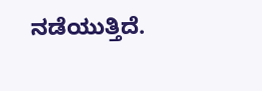ನಡೆಯುತ್ತಿದೆ.